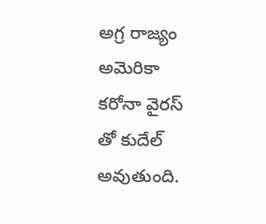అగ్ర రాజ్యం అమెరికా కరోనా వైరస్ తో కుదేల్ అవుతుంది.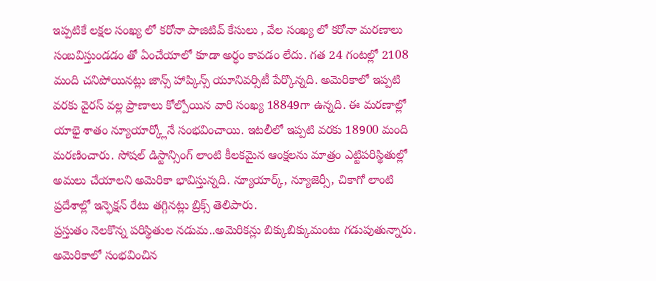ఇప్పటికే లక్షల సంఖ్య లో కరోనా పాజిటివ్ కేసులు , వేల సంఖ్య లో కరోనా మరణాలు సంబవిస్తుండడం తో ఏంచేయాలో కూడా అర్ధం కావడం లేదు. గత 24 గంటల్లో 2108 మంది చనిపోయినట్లు జాన్స్ హాప్కిన్స్ యూనివర్సిటీ పేర్కొన్నది. అమెరికాలో ఇప్పటి వరకు వైరస్ వల్ల ప్రాణాలు కోల్పోయిన వారి సంఖ్య 18849గా ఉన్నది. ఈ మరణాల్లో యాభై శాతం న్యూయార్క్లోనే సంభవించాయి. ఇటలీలో ఇప్పటి వరకు 18900 మంది మరణించారు. సోషల్ డిస్టాన్సింగ్ లాంటి కీలకమైన ఆంక్షలను మాత్రం ఎట్టిపరిస్థితుల్లో అమలు చేయాలని అమెరికా భావిస్తున్నది. న్యూయార్క్, న్యూజెర్సీ, చికాగో లాంటి ప్రదేశాల్లో ఇన్ఫెక్షన్ రేటు తగ్గినట్లు బ్రిక్స్ తెలిపారు.
ప్రస్తుతం నెలకొన్న పరిస్థితుల నడుమ..అమెరికన్లు బిక్కుబిక్కుమంటు గడుపుతున్నారు. అమెరికాలో సంభవించిన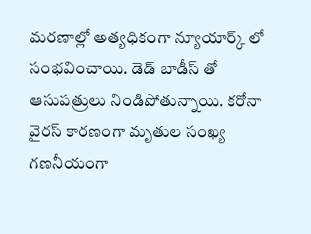మరణాల్లో అత్యధికంగా న్యూయార్క్ లో సంభవించాయి. డెడ్ బాడీస్ తో ఆసుపత్రులు నిండిపోతున్నాయి. కరోనా వైరస్ కారణంగా మృతుల సంఖ్య గణనీయంగా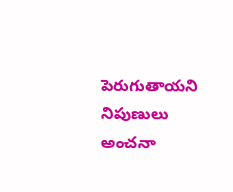పెరుగుతాయని నిపుణులు అంచనా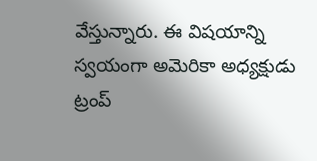వేస్తున్నారు. ఈ విషయాన్ని స్వయంగా అమెరికా అధ్యక్షుడు ట్రంప్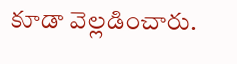కూడా వెల్లడించారు.